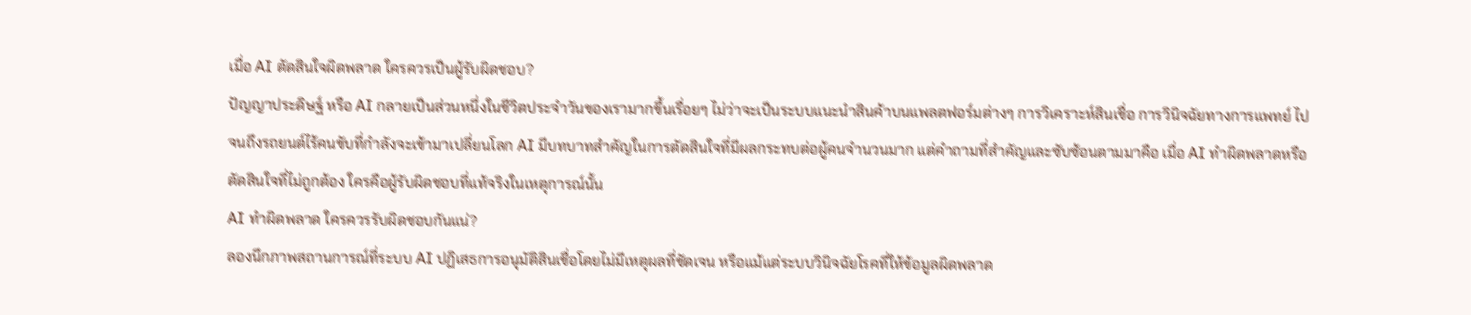เมื่อ AI ตัดสินใจผิดพลาด ใครควรเป็นผู้รับผิดชอบ?
ปัญญาประดิษฐ์ หรือ AI กลายเป็นส่วนหนึ่งในชีวิตประจำวันของเรามากขึ้นเรื่อยๆ ไม่ว่าจะเป็นระบบแนะนำสินค้าบนแพลตฟอร์มต่างๆ การวิเคราะห์สินเชื่อ การวินิจฉัยทางการแพทย์ ไปจนถึงรถยนต์ไร้คนขับที่กำลังจะเข้ามาเปลี่ยนโลก AI มีบทบาทสำคัญในการตัดสินใจที่มีผลกระทบต่อผู้คนจำนวนมาก แต่คำถามที่สำคัญและซับซ้อนตามมาคือ เมื่อ AI ทำผิดพลาดหรือตัดสินใจที่ไม่ถูกต้อง ใครคือผู้รับผิดชอบที่แท้จริงในเหตุการณ์นั้น
AI ทำผิดพลาด ใครควรรับผิดชอบกันแน่?
ลองนึกภาพสถานการณ์ที่ระบบ AI ปฏิเสธการอนุมัติสินเชื่อโดยไม่มีเหตุผลที่ชัดเจน หรือแม้แต่ระบบวินิจฉัยโรคที่ให้ข้อมูลผิดพลาด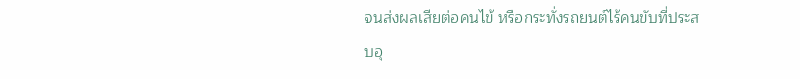จนส่งผลเสียต่อคนไข้ หรือกระทั่งรถยนต์ไร้คนขับที่ประสบอุ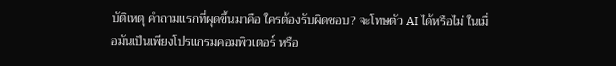บัติเหตุ คำถามแรกที่ผุดขึ้นมาคือ ใครต้องรับผิดชอบ? จะโทษตัว AI ได้หรือไม่ ในเมื่อมันเป็นเพียงโปรแกรมคอมพิวเตอร์ หรือ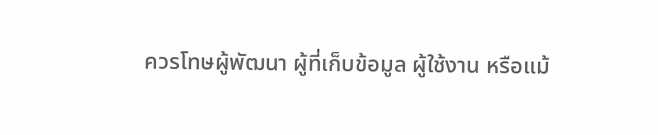ควรโทษผู้พัฒนา ผู้ที่เก็บข้อมูล ผู้ใช้งาน หรือแม้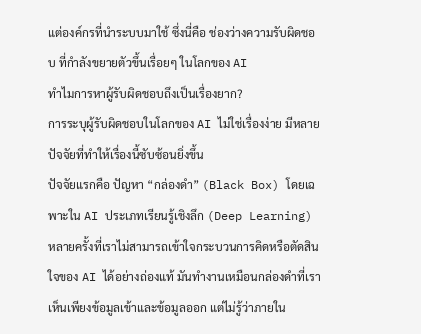แต่องค์กรที่นำระบบมาใช้ ซึ่งนี่คือ ช่องว่างความรับผิดชอบ ที่กำลังขยายตัวขึ้นเรื่อยๆ ในโลกของ AI
ทำไมการหาผู้รับผิดชอบถึงเป็นเรื่องยาก?
การระบุผู้รับผิดชอบในโลกของ AI ไม่ใช่เรื่องง่าย มีหลายปัจจัยที่ทำให้เรื่องนี้ซับซ้อนยิ่งขึ้น
ปัจจัยแรกคือ ปัญหา “กล่องดำ” (Black Box) โดยเฉพาะใน AI ประเภทเรียนรู้เชิงลึก (Deep Learning) หลายครั้งที่เราไม่สามารถเข้าใจกระบวนการคิดหรือตัดสินใจของ AI ได้อย่างถ่องแท้ มันทำงานเหมือนกล่องดำที่เราเห็นเพียงข้อมูลเข้าและข้อมูลออก แต่ไม่รู้ว่าภายใน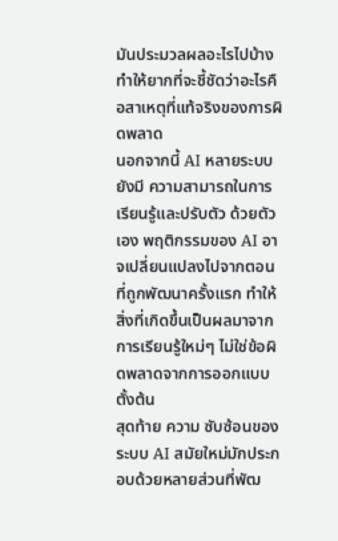มันประมวลผลอะไรไปบ้าง ทำให้ยากที่จะชี้ชัดว่าอะไรคือสาเหตุที่แท้จริงของการผิดพลาด
นอกจากนี้ AI หลายระบบยังมี ความสามารถในการเรียนรู้และปรับตัว ด้วยตัวเอง พฤติกรรมของ AI อาจเปลี่ยนแปลงไปจากตอนที่ถูกพัฒนาครั้งแรก ทำให้สิ่งที่เกิดขึ้นเป็นผลมาจากการเรียนรู้ใหม่ๆ ไม่ใช่ข้อผิดพลาดจากการออกแบบตั้งต้น
สุดท้าย ความ ซับซ้อนของระบบ AI สมัยใหม่มักประกอบด้วยหลายส่วนที่พัฒ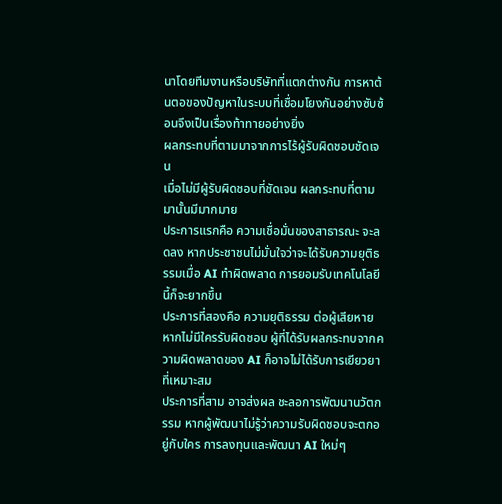นาโดยทีมงานหรือบริษัทที่แตกต่างกัน การหาต้นตอของปัญหาในระบบที่เชื่อมโยงกันอย่างซับซ้อนจึงเป็นเรื่องท้าทายอย่างยิ่ง
ผลกระทบที่ตามมาจากการไร้ผู้รับผิดชอบชัดเจน
เมื่อไม่มีผู้รับผิดชอบที่ชัดเจน ผลกระทบที่ตามมานั้นมีมากมาย
ประการแรกคือ ความเชื่อมั่นของสาธารณะ จะลดลง หากประชาชนไม่มั่นใจว่าจะได้รับความยุติธรรมเมื่อ AI ทำผิดพลาด การยอมรับเทคโนโลยีนี้ก็จะยากขึ้น
ประการที่สองคือ ความยุติธรรม ต่อผู้เสียหาย หากไม่มีใครรับผิดชอบ ผู้ที่ได้รับผลกระทบจากความผิดพลาดของ AI ก็อาจไม่ได้รับการเยียวยาที่เหมาะสม
ประการที่สาม อาจส่งผล ชะลอการพัฒนานวัตกรรม หากผู้พัฒนาไม่รู้ว่าความรับผิดชอบจะตกอยู่กับใคร การลงทุนและพัฒนา AI ใหม่ๆ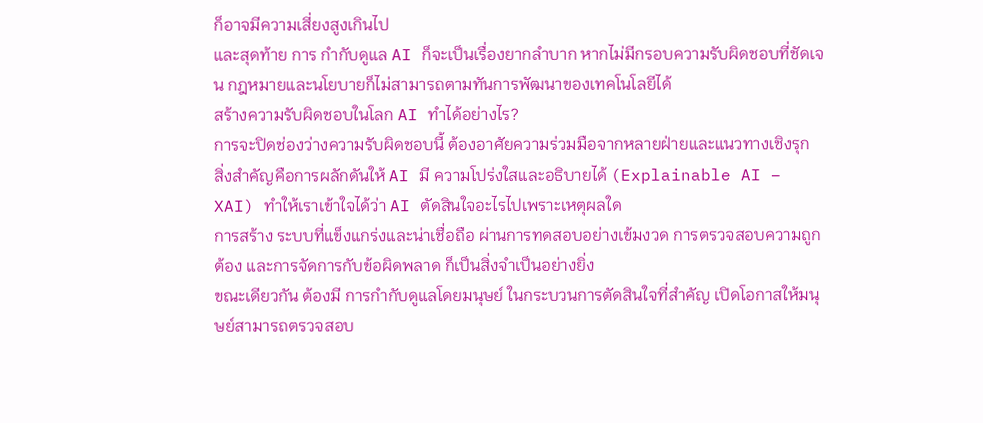ก็อาจมีความเสี่ยงสูงเกินไป
และสุดท้าย การ กำกับดูแล AI ก็จะเป็นเรื่องยากลำบาก หากไม่มีกรอบความรับผิดชอบที่ชัดเจน กฎหมายและนโยบายก็ไม่สามารถตามทันการพัฒนาของเทคโนโลยีได้
สร้างความรับผิดชอบในโลก AI ทำได้อย่างไร?
การจะปิดช่องว่างความรับผิดชอบนี้ ต้องอาศัยความร่วมมือจากหลายฝ่ายและแนวทางเชิงรุก
สิ่งสำคัญคือการผลักดันให้ AI มี ความโปร่งใสและอธิบายได้ (Explainable AI – XAI) ทำให้เราเข้าใจได้ว่า AI ตัดสินใจอะไรไปเพราะเหตุผลใด
การสร้าง ระบบที่แข็งแกร่งและน่าเชื่อถือ ผ่านการทดสอบอย่างเข้มงวด การตรวจสอบความถูกต้อง และการจัดการกับข้อผิดพลาด ก็เป็นสิ่งจำเป็นอย่างยิ่ง
ขณะเดียวกัน ต้องมี การกำกับดูแลโดยมนุษย์ ในกระบวนการตัดสินใจที่สำคัญ เปิดโอกาสให้มนุษย์สามารถตรวจสอบ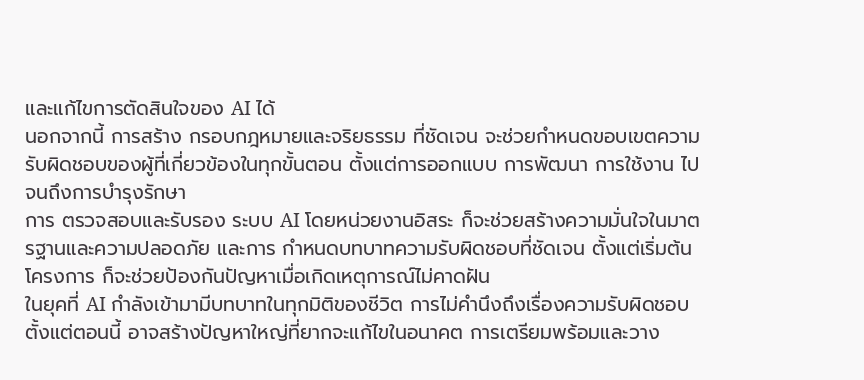และแก้ไขการตัดสินใจของ AI ได้
นอกจากนี้ การสร้าง กรอบกฎหมายและจริยธรรม ที่ชัดเจน จะช่วยกำหนดขอบเขตความรับผิดชอบของผู้ที่เกี่ยวข้องในทุกขั้นตอน ตั้งแต่การออกแบบ การพัฒนา การใช้งาน ไปจนถึงการบำรุงรักษา
การ ตรวจสอบและรับรอง ระบบ AI โดยหน่วยงานอิสระ ก็จะช่วยสร้างความมั่นใจในมาตรฐานและความปลอดภัย และการ กำหนดบทบาทความรับผิดชอบที่ชัดเจน ตั้งแต่เริ่มต้นโครงการ ก็จะช่วยป้องกันปัญหาเมื่อเกิดเหตุการณ์ไม่คาดฝัน
ในยุคที่ AI กำลังเข้ามามีบทบาทในทุกมิติของชีวิต การไม่คำนึงถึงเรื่องความรับผิดชอบตั้งแต่ตอนนี้ อาจสร้างปัญหาใหญ่ที่ยากจะแก้ไขในอนาคต การเตรียมพร้อมและวาง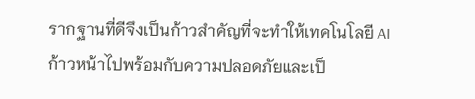รากฐานที่ดีจึงเป็นก้าวสำคัญที่จะทำให้เทคโนโลยี AI ก้าวหน้าไปพร้อมกับความปลอดภัยและเป็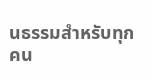นธรรมสำหรับทุกคน